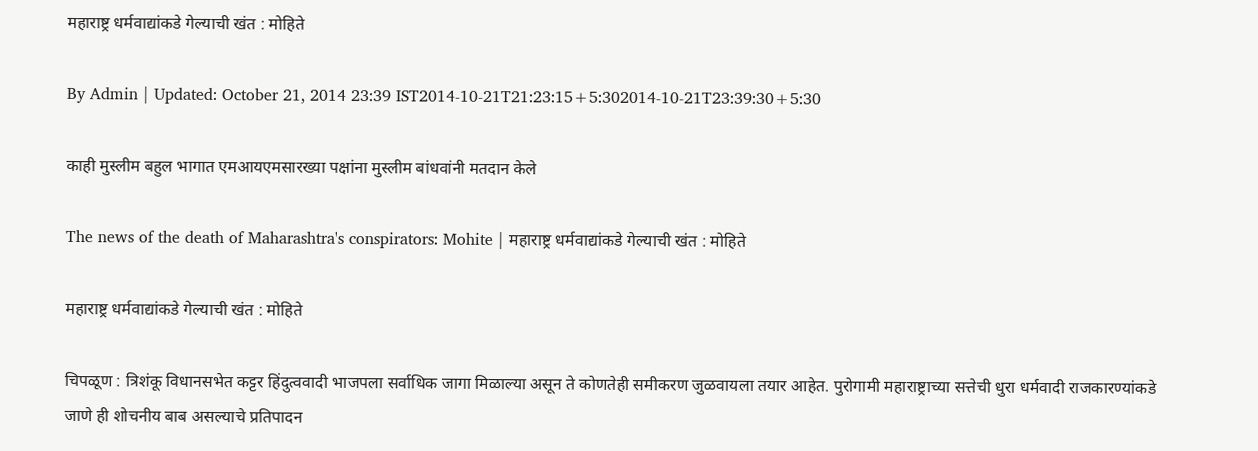महाराष्ट्र धर्मवाद्यांकडे गेल्याची खंत : मोहिते

By Admin | Updated: October 21, 2014 23:39 IST2014-10-21T21:23:15+5:302014-10-21T23:39:30+5:30

काही मुस्लीम बहुल भागात एमआयएमसारख्या पक्षांना मुस्लीम बांधवांनी मतदान केले

The news of the death of Maharashtra's conspirators: Mohite | महाराष्ट्र धर्मवाद्यांकडे गेल्याची खंत : मोहिते

महाराष्ट्र धर्मवाद्यांकडे गेल्याची खंत : मोहिते

चिपळूण : त्रिशंकू विधानसभेत कट्टर हिंदुत्ववादी भाजपला सर्वाधिक जागा मिळाल्या असून ते कोणतेही समीकरण जुळवायला तयार आहेत. पुरोगामी महाराष्ट्राच्या सत्तेची धुरा धर्मवादी राजकारण्यांकडे जाणे ही शोचनीय बाब असल्याचे प्रतिपादन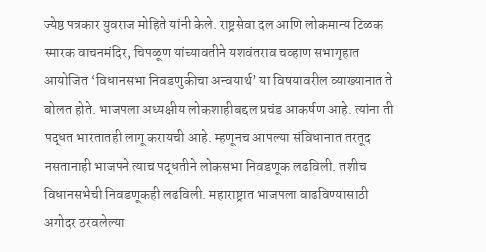ज्येष्ठ पत्रकार युवराज मोहिते यांनी केले. राष्ट्रसेवा दल आणि लोकमान्य टिळक स्मारक वाचनमंदिर, चिपळूण यांच्यावतीने यशवंतराव चव्हाण सभागृहात आयोजित ‘विधानसभा निवडणुकीचा अन्वयार्थ’ या विषयावरील व्याख्यानात ते बोलत होते. भाजपला अध्यक्षीय लोकशाहीबद्दल प्रचंड आकर्षण आहे. त्यांना ती पद्धत भारतातही लागू करायची आहे. म्हणूनच आपल्या संविधानात तरतूद नसतानाही भाजपने त्याच पद्धतीने लोकसभा निवडणूक लढविली. तशीच विधानसभेची निवडणूकही लढविली. महाराष्ट्रात भाजपला वाढविण्यासाठी अगोदर ठरवलेल्या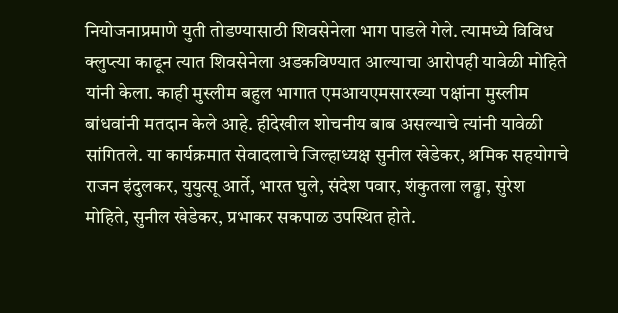नियोजनाप्रमाणे युती तोडण्यासाठी शिवसेनेला भाग पाडले गेले. त्यामध्ये विविध क्लुप्त्या काढून त्यात शिवसेनेला अडकविण्यात आल्याचा आरोपही यावेळी मोहिते यांनी केला. काही मुस्लीम बहुल भागात एमआयएमसारख्या पक्षांना मुस्लीम बांधवांनी मतदान केले आहे. हीदेखील शोचनीय बाब असल्याचे त्यांनी यावेळी सांगितले. या कार्यक्रमात सेवादलाचे जिल्हाध्यक्ष सुनील खेडेकर, श्रमिक सहयोगचे राजन इंदुलकर, युयुत्सू आर्ते, भारत घुले, संदेश पवार, शंकुतला लढ्ढा, सुरेश मोहिते, सुनील खेडेकर, प्रभाकर सकपाळ उपस्थित होते.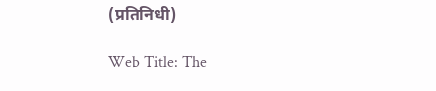(प्रतिनिधी)

Web Title: The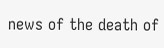news of the death of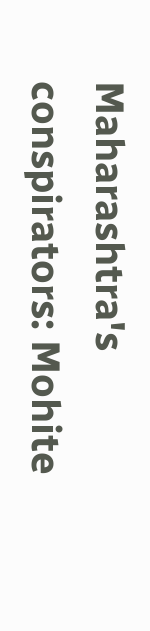Maharashtra's conspirators: Mohite